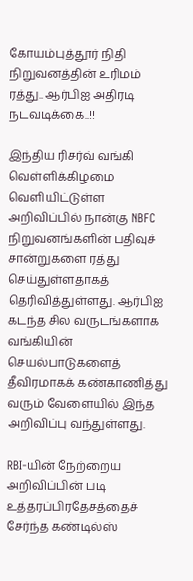கோயம்புத்தூர் நிதி நிறுவனத்தின் உரிமம் ரத்து.. ஆர்பிஐ அதிரடி நடவடிக்கை..!!

இந்திய ரிசர்வ் வங்கி வெள்ளிக்கிழமை வெளியிட்டுள்ள அறிவிப்பில் நான்கு NBFC நிறுவனங்களின் பதிவுச் சான்றுகளை ரத்து செய்துள்ளதாகத் தெரிவித்துள்ளது. ஆர்பிஐ கடந்த சில வருடங்களாக வங்கியின் செயல்பாடுகளைத் தீவிரமாகக் கண்காணித்து வரும் வேளையில் இந்த அறிவிப்பு வந்துள்ளது.

RBI-யின் நேற்றைய அறிவிப்பின் படி உத்தரப்பிரதேசத்தைச் சேர்ந்த கண்டில்ஸ்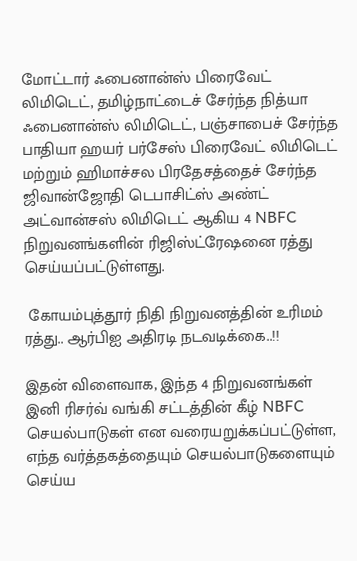மோட்டார் ஃபைனான்ஸ் பிரைவேட் லிமிடெட், தமிழ்நாட்டைச் சேர்ந்த நித்யா ஃபைனான்ஸ் லிமிடெட், பஞ்சாபைச் சேர்ந்த பாதியா ஹயர் பர்சேஸ் பிரைவேட் லிமிடெட் மற்றும் ஹிமாச்சல பிரதேசத்தைச் சேர்ந்த ஜிவான்ஜோதி டெபாசிட்ஸ் அண்ட் அட்வான்சஸ் லிமிடெட் ஆகிய 4 NBFC நிறுவனங்களின் ரிஜிஸ்ட்ரேஷனை ரத்து செய்யப்பட்டுள்ளது.

 கோயம்புத்தூர் நிதி நிறுவனத்தின் உரிமம் ரத்து.. ஆர்பிஐ அதிரடி நடவடிக்கை..!!

இதன் விளைவாக, இந்த 4 நிறுவனங்கள் இனி ரிசர்வ் வங்கி சட்டத்தின் கீழ் NBFC செயல்பாடுகள் என வரையறுக்கப்பட்டுள்ள, எந்த வர்த்தகத்தையும் செயல்பாடுகளையும் செய்ய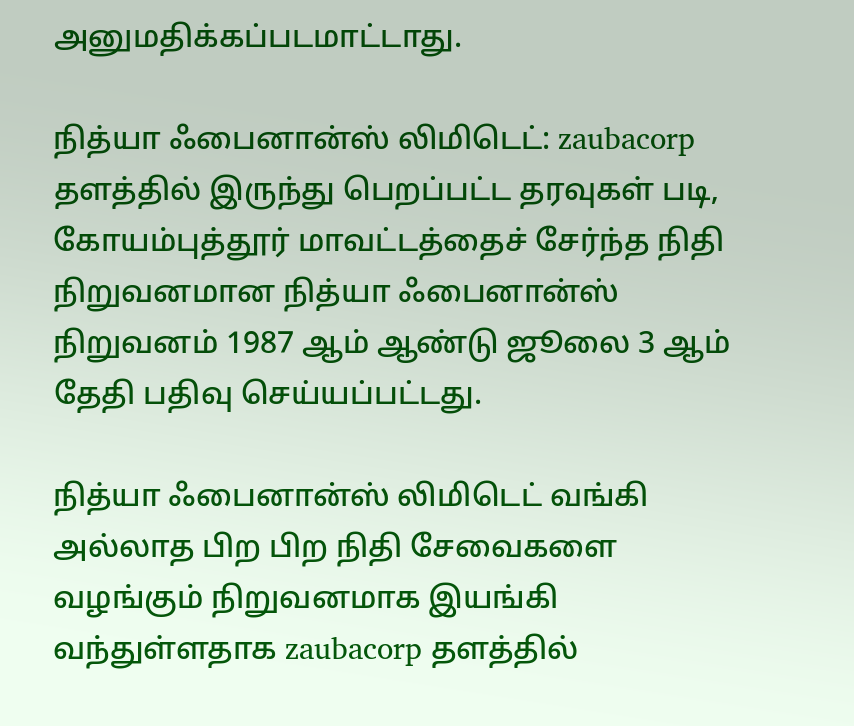அனுமதிக்கப்படமாட்டாது.

நித்யா ஃபைனான்ஸ் லிமிடெட்: zaubacorp தளத்தில் இருந்து பெறப்பட்ட தரவுகள் படி, கோயம்புத்தூர் மாவட்டத்தைச் சேர்ந்த நிதி நிறுவனமான நித்யா ஃபைனான்ஸ் நிறுவனம் 1987 ஆம் ஆண்டு ஜூலை 3 ஆம் தேதி பதிவு செய்யப்பட்டது.

நித்யா ஃபைனான்ஸ் லிமிடெட் வங்கி அல்லாத பிற பிற நிதி சேவைகளை வழங்கும் நிறுவனமாக இயங்கி வந்துள்ளதாக zaubacorp தளத்தில்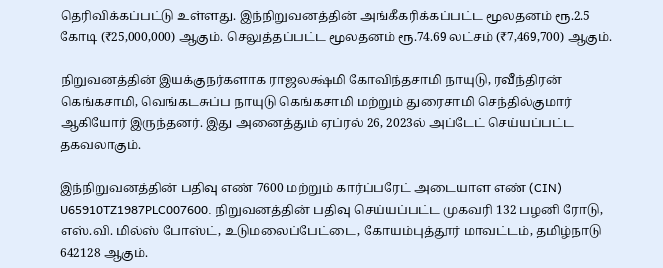தெரிவிக்கப்பட்டு உள்ளது. இந்நிறுவனத்தின் அங்கீகரிக்கப்பட்ட மூலதனம் ரூ.2.5 கோடி (₹25,000,000) ஆகும். செலுத்தப்பட்ட மூலதனம் ரூ.74.69 லட்சம் (₹7,469,700) ஆகும்.

நிறுவனத்தின் இயக்குநர்களாக ராஜலக்ஷ்மி கோவிந்தசாமி நாயுடு, ரவீந்திரன் கெங்கசாமி, வெங்கடசுப்ப நாயுடு கெங்கசாமி மற்றும் துரைசாமி செந்தில்குமார் ஆகியோர் இருந்தனர். இது அனைத்தும் ஏப்ரல் 26, 2023ல் அப்டேட் செய்யப்பட்ட தகவலாகும்.

இந்நிறுவனத்தின் பதிவு எண் 7600 மற்றும் கார்ப்பரேட் அடையாள எண் (CIN) U65910TZ1987PLC007600. நிறுவனத்தின் பதிவு செய்யப்பட்ட முகவரி 132 பழனி ரோடு, எஸ்.வி. மில்ஸ் போஸ்ட், உடுமலைப்பேட்டை, கோயம்புத்தூர் மாவட்டம், தமிழ்நாடு 642128 ஆகும்.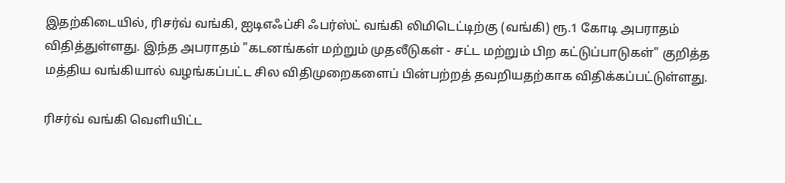இதற்கிடையில், ரிசர்வ் வங்கி, ஐடிஎஃப்சி ஃபர்ஸ்ட் வங்கி லிமிடெட்டிற்கு (வங்கி) ரூ.1 கோடி அபராதம் விதித்துள்ளது. இந்த அபராதம் "கடனங்கள் மற்றும் முதலீடுகள் - சட்ட மற்றும் பிற கட்டுப்பாடுகள்" குறித்த மத்திய வங்கியால் வழங்கப்பட்ட சில விதிமுறைகளைப் பின்பற்றத் தவறியதற்காக விதிக்கப்பட்டுள்ளது.

ரிசர்வ் வங்கி வெளியிட்ட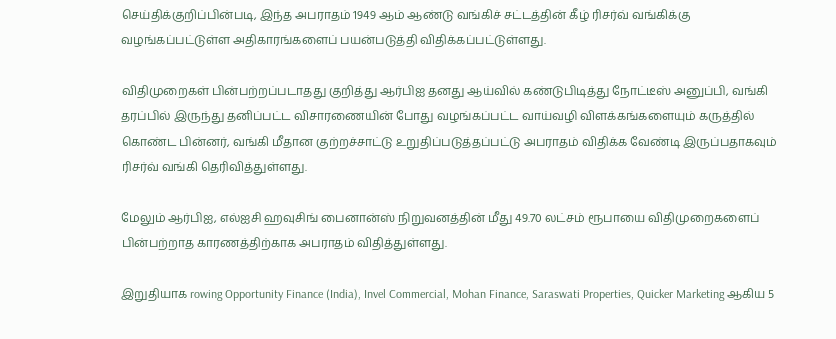செய்திக்குறிப்பின்படி, இந்த அபராதம் 1949 ஆம் ஆண்டு வங்கிச் சட்டத்தின் கீழ் ரிசர்வ் வங்கிக்கு வழங்கப்பட்டுள்ள அதிகாரங்களைப் பயன்படுத்தி விதிக்கப்பட்டுள்ளது.

விதிமுறைகள் பின்பற்றப்படாதது குறித்து ஆர்பிஐ தனது ஆய்வில் கண்டுபிடித்து நோட்டீஸ் அனுப்பி, வங்கி தரப்பில் இருந்து தனிப்பட்ட விசாரணையின் போது வழங்கப்பட்ட வாய்வழி விளக்கங்களையும் கருத்தில் கொண்ட பின்னர், வங்கி மீதான குற்றச்சாட்டு உறுதிப்படுத்தப்பட்டு அபராதம் விதிக்க வேண்டி இருப்பதாகவும் ரிசர்வ் வங்கி தெரிவித்துள்ளது.

மேலும் ஆர்பிஐ, எல்ஐசி ஹவுசிங் பைனான்ஸ் நிறுவனத்தின் மீது 49.70 லட்சம் ரூபாயை விதிமுறைகளைப் பின்பற்றாத காரணத்திற்காக அபராதம் விதித்துள்ளது.

இறுதியாக rowing Opportunity Finance (India), Invel Commercial, Mohan Finance, Saraswati Properties, Quicker Marketing ஆகிய 5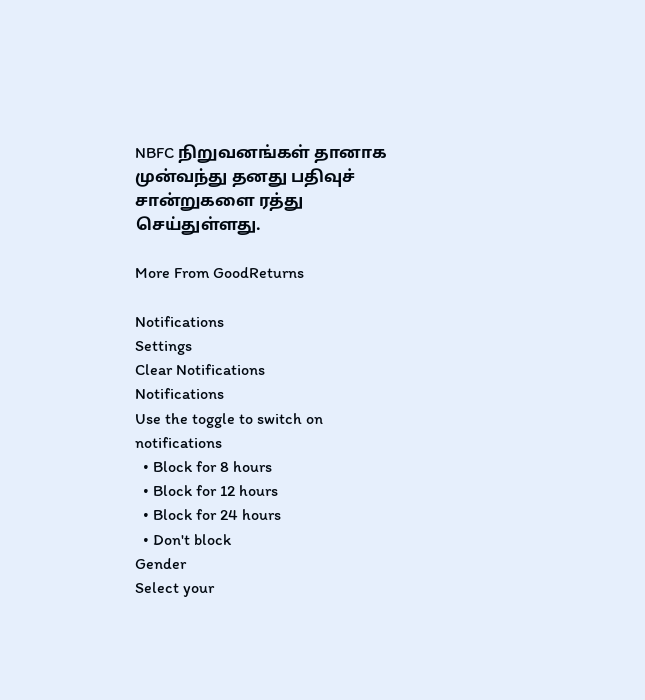NBFC நிறுவனங்கள் தானாக முன்வந்து தனது பதிவுச் சான்றுகளை ரத்து செய்துள்ளது.

More From GoodReturns

Notifications
Settings
Clear Notifications
Notifications
Use the toggle to switch on notifications
  • Block for 8 hours
  • Block for 12 hours
  • Block for 24 hours
  • Don't block
Gender
Select your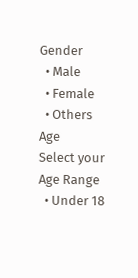Gender
  • Male
  • Female
  • Others
Age
Select your Age Range
  • Under 18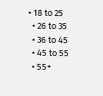• 18 to 25
  • 26 to 35
  • 36 to 45
  • 45 to 55
  • 55+